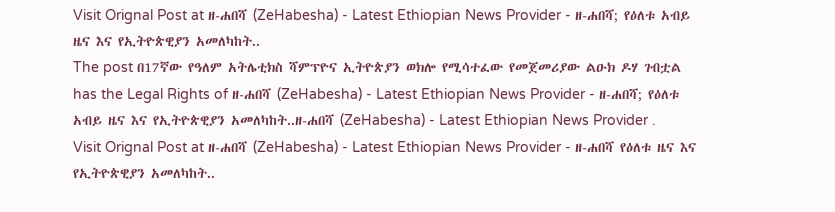Visit Orignal Post at ዘ-ሐበሻ (ZeHabesha) - Latest Ethiopian News Provider - ዘ-ሐበሻ; የዕለቱ አብይ ዜና እና የኢትዮጵዊያን አመለካከት..
The post በ17ኛው የዓለም አትሌቲክስ ሻምፕዮና ኢትዮጵያን ወክሎ የሚሳተፈው የመጀመሪያው ልዑክ ዶሃ ገብቷል has the Legal Rights of ዘ-ሐበሻ (ZeHabesha) - Latest Ethiopian News Provider - ዘ-ሐበሻ; የዕለቱ አብይ ዜና እና የኢትዮጵዊያን አመለካከት..ዘ-ሐበሻ (ZeHabesha) - Latest Ethiopian News Provider .
Visit Orignal Post at ዘ-ሐበሻ (ZeHabesha) - Latest Ethiopian News Provider - ዘ-ሐበሻ የዕለቱ ዜና እና የኢትዮጵዊያን አመለካከት..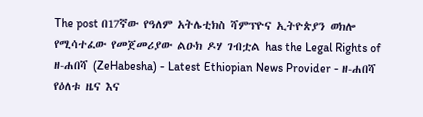The post በ17ኛው የዓለም አትሌቲክስ ሻምፕዮና ኢትዮጵያን ወክሎ የሚሳተፈው የመጀመሪያው ልዑክ ዶሃ ገብቷል has the Legal Rights of ዘ-ሐበሻ (ZeHabesha) - Latest Ethiopian News Provider - ዘ-ሐበሻ የዕለቱ ዜና እና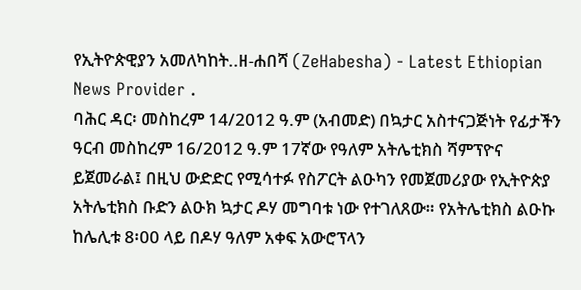የኢትዮጵዊያን አመለካከት..ዘ-ሐበሻ (ZeHabesha) - Latest Ethiopian News Provider .
ባሕር ዳር፡ መስከረም 14/2012 ዓ.ም (አብመድ) በኳታር አስተናጋጅነት የፊታችን ዓርብ መስከረም 16/2012 ዓ.ም 17ኛው የዓለም አትሌቲክስ ሻምፕዮና ይጀመራል፤ በዚህ ውድድር የሚሳተፉ የስፖርት ልዑካን የመጀመሪያው የኢትዮጵያ አትሌቲክስ ቡድን ልዑክ ኳታር ዶሃ መግባቱ ነው የተገለጸው። የአትሌቲክስ ልዑኩ ከሌሊቱ 8፡00 ላይ በዶሃ ዓለም አቀፍ አውሮፕላን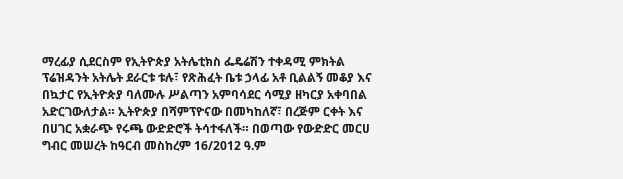ማረፊያ ሲደርስም የኢትዮጵያ አትሌቲክስ ፌዴሬሽን ተቀዳሚ ምክትል ፕሬዝዳንት አትሌት ደራርቱ ቱሉ፣ የጽሕፈት ቤቱ ኃላፊ አቶ ቢልልኝ መቆያ እና በኳታር የኢትዮጵያ ባለሙሉ ሥልጣን አምባሳደር ሳሚያ ዘካርያ አቀባበል አድርገውለታል። ኢትዮጵያ በሻምፕዮናው በመካከለኛ፣ በረጅም ርቀት እና በሀገር አቋራጭ የሩጫ ውድድሮች ትሳተፋለች። በወጣው የውድድር መርሀ ግብር መሠረት ከዓርብ መስከረም 16/2012 ዓ.ም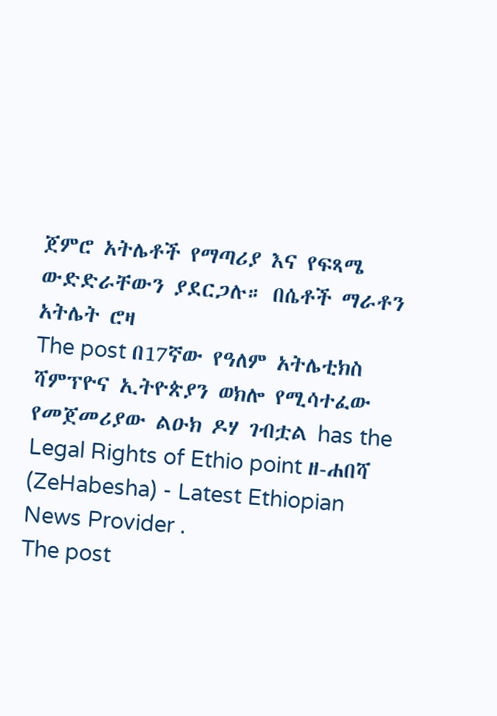ጀምሮ አትሌቶች የማጣሪያ እና የፍጻሜ ውድድራቸውን ያደርጋሉ። በሴቶች ማራቶን አትሌት ሮዛ
The post በ17ኛው የዓለም አትሌቲክስ ሻምፕዮና ኢትዮጵያን ወክሎ የሚሳተፈው የመጀመሪያው ልዑክ ዶሃ ገብቷል has the Legal Rights of Ethio point ዘ-ሐበሻ (ZeHabesha) - Latest Ethiopian News Provider .
The post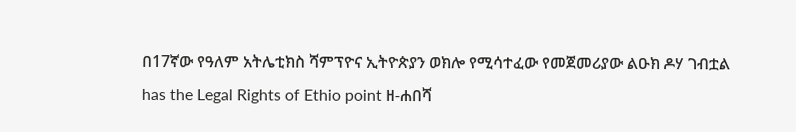በ17ኛው የዓለም አትሌቲክስ ሻምፕዮና ኢትዮጵያን ወክሎ የሚሳተፈው የመጀመሪያው ልዑክ ዶሃ ገብቷል has the Legal Rights of Ethio point ዘ-ሐበሻ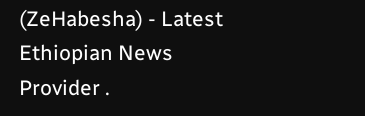(ZeHabesha) - Latest Ethiopian News Provider .